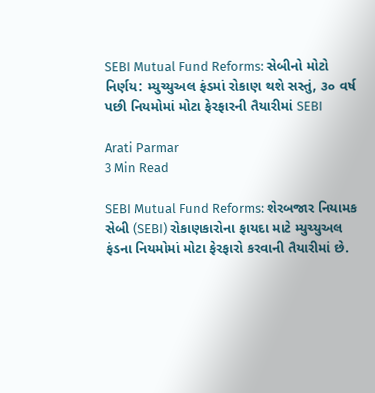SEBI Mutual Fund Reforms: સેબીનો મોટો નિર્ણય: મ્યુચ્યુઅલ ફંડમાં રોકાણ થશે સસ્તું, ૩૦ વર્ષ પછી નિયમોમાં મોટા ફેરફારની તૈયારીમાં SEBI

Arati Parmar
3 Min Read

SEBI Mutual Fund Reforms: શેરબજાર નિયામક સેબી (SEBI) રોકાણકારોના ફાયદા માટે મ્યુચ્યુઅલ ફંડના નિયમોમાં મોટા ફેરફારો કરવાની તૈયારીમાં છે.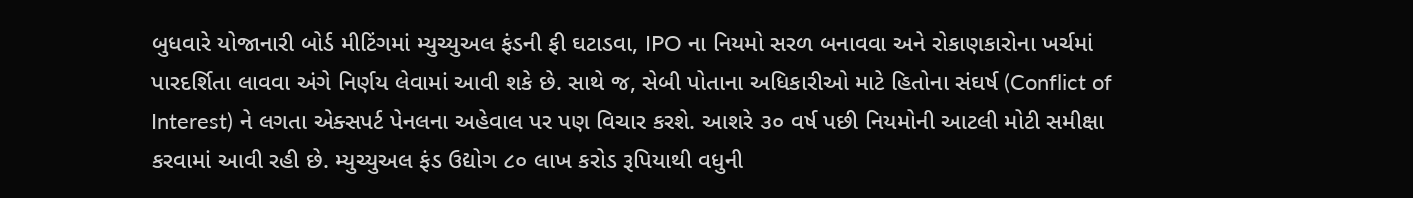બુધવારે યોજાનારી બોર્ડ મીટિંગમાં મ્યુચ્યુઅલ ફંડની ફી ઘટાડવા, IPO ના નિયમો સરળ બનાવવા અને રોકાણકારોના ખર્ચમાં પારદર્શિતા લાવવા અંગે નિર્ણય લેવામાં આવી શકે છે. સાથે જ, સેબી પોતાના અધિકારીઓ માટે હિતોના સંઘર્ષ (Conflict of Interest) ને લગતા એક્સપર્ટ પેનલના અહેવાલ પર પણ વિચાર કરશે. આશરે ૩૦ વર્ષ પછી નિયમોની આટલી મોટી સમીક્ષા કરવામાં આવી રહી છે. મ્યુચ્યુઅલ ફંડ ઉદ્યોગ ૮૦ લાખ કરોડ રૂપિયાથી વધુની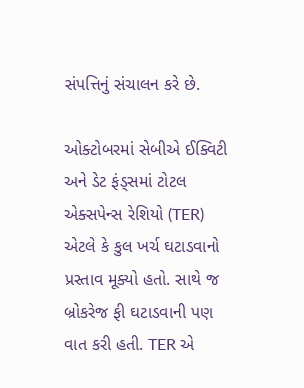સંપત્તિનું સંચાલન કરે છે.

ઓક્ટોબરમાં સેબીએ ઈક્વિટી અને ડેટ ફંડ્સમાં ટોટલ એક્સપેન્સ રેશિયો (TER) એટલે કે કુલ ખર્ચ ઘટાડવાનો પ્રસ્તાવ મૂક્યો હતો. સાથે જ બ્રોકરેજ ફી ઘટાડવાની પણ વાત કરી હતી. TER એ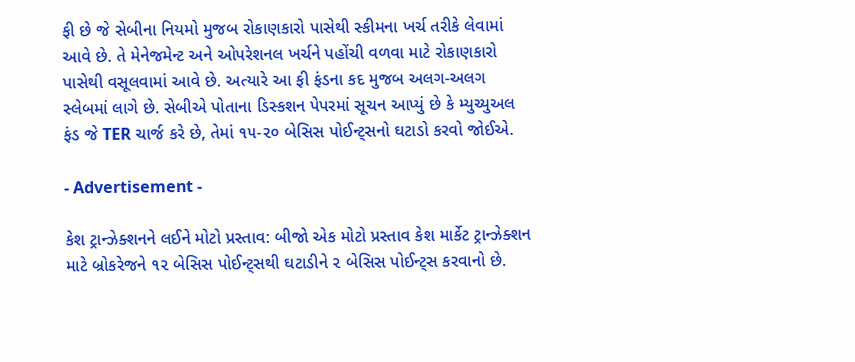ફી છે જે સેબીના નિયમો મુજબ રોકાણકારો પાસેથી સ્કીમના ખર્ચ તરીકે લેવામાં આવે છે. તે મેનેજમેન્ટ અને ઓપરેશનલ ખર્ચને પહોંચી વળવા માટે રોકાણકારો પાસેથી વસૂલવામાં આવે છે. અત્યારે આ ફી ફંડના કદ મુજબ અલગ-અલગ સ્લેબમાં લાગે છે. સેબીએ પોતાના ડિસ્કશન પેપરમાં સૂચન આપ્યું છે કે મ્યુચ્યુઅલ ફંડ જે TER ચાર્જ કરે છે, તેમાં ૧૫-૨૦ બેસિસ પોઈન્ટ્સનો ઘટાડો કરવો જોઈએ.

- Advertisement -

કેશ ટ્રાન્ઝેક્શનને લઈને મોટો પ્રસ્તાવ: બીજો એક મોટો પ્રસ્તાવ કેશ માર્કેટ ટ્રાન્ઝેક્શન માટે બ્રોકરેજને ૧૨ બેસિસ પોઈન્ટ્સથી ઘટાડીને ૨ બેસિસ પોઈન્ટ્સ કરવાનો છે.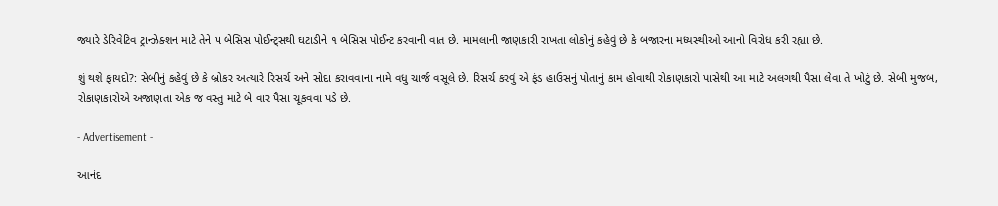જ્યારે ડેરિવેટિવ ટ્રાન્ઝેક્શન માટે તેને ૫ બેસિસ પોઈન્ટ્સથી ઘટાડીને ૧ બેસિસ પોઈન્ટ કરવાની વાત છે. મામલાની જાણકારી રાખતા લોકોનું કહેવું છે કે બજારના મધ્યસ્થીઓ આનો વિરોધ કરી રહ્યા છે.

શું થશે ફાયદો?: સેબીનું કહેવું છે કે બ્રોકર અત્યારે રિસર્ચ અને સોદા કરાવવાના નામે વધુ ચાર્જ વસૂલે છે. રિસર્ચ કરવું એ ફંડ હાઉસનું પોતાનું કામ હોવાથી રોકાણકારો પાસેથી આ માટે અલગથી પૈસા લેવા તે ખોટું છે. સેબી મુજબ, રોકાણકારોએ અજાણતા એક જ વસ્તુ માટે બે વાર પૈસા ચૂકવવા પડે છે.

- Advertisement -

આનંદ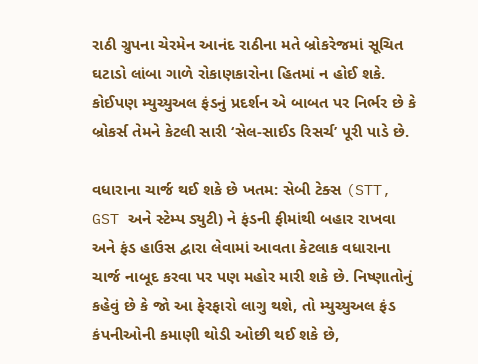રાઠી ગ્રુપના ચેરમેન આનંદ રાઠીના મતે બ્રોકરેજમાં સૂચિત ઘટાડો લાંબા ગાળે રોકાણકારોના હિતમાં ન હોઈ શકે. કોઈપણ મ્યુચ્યુઅલ ફંડનું પ્રદર્શન એ બાબત પર નિર્ભર છે કે બ્રોકર્સ તેમને કેટલી સારી ‘સેલ-સાઈડ રિસર્ચ’ પૂરી પાડે છે.

વધારાના ચાર્જ થઈ શકે છે ખતમ: સેબી ટેક્સ (STT, GST અને સ્ટેમ્પ ડ્યુટી) ને ફંડની ફીમાંથી બહાર રાખવા અને ફંડ હાઉસ દ્વારા લેવામાં આવતા કેટલાક વધારાના ચાર્જ નાબૂદ કરવા પર પણ મહોર મારી શકે છે. નિષ્ણાતોનું કહેવું છે કે જો આ ફેરફારો લાગુ થશે, તો મ્યુચ્યુઅલ ફંડ કંપનીઓની કમાણી થોડી ઓછી થઈ શકે છે,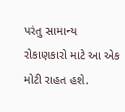પરંતુ સામાન્ય રોકાણકારો માટે આ એક મોટી રાહત હશે.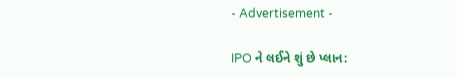- Advertisement -

IPO ને લઈને શું છે પ્લાન: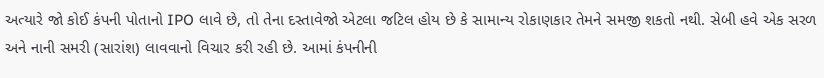અત્યારે જો કોઈ કંપની પોતાનો IPO લાવે છે, તો તેના દસ્તાવેજો એટલા જટિલ હોય છે કે સામાન્ય રોકાણકાર તેમને સમજી શકતો નથી. સેબી હવે એક સરળ અને નાની સમરી (સારાંશ) લાવવાનો વિચાર કરી રહી છે. આમાં કંપનીની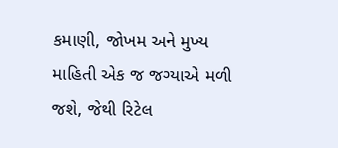કમાણી, જોખમ અને મુખ્ય માહિતી એક જ જગ્યાએ મળી જશે, જેથી રિટેલ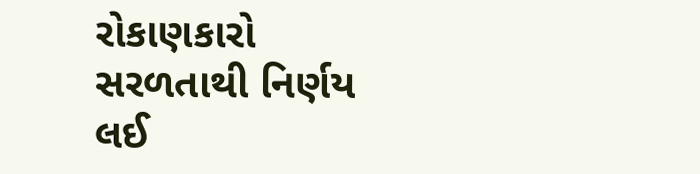રોકાણકારો સરળતાથી નિર્ણય લઈ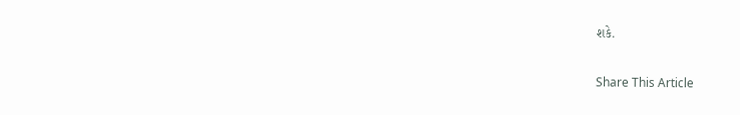શકે.

Share This Article